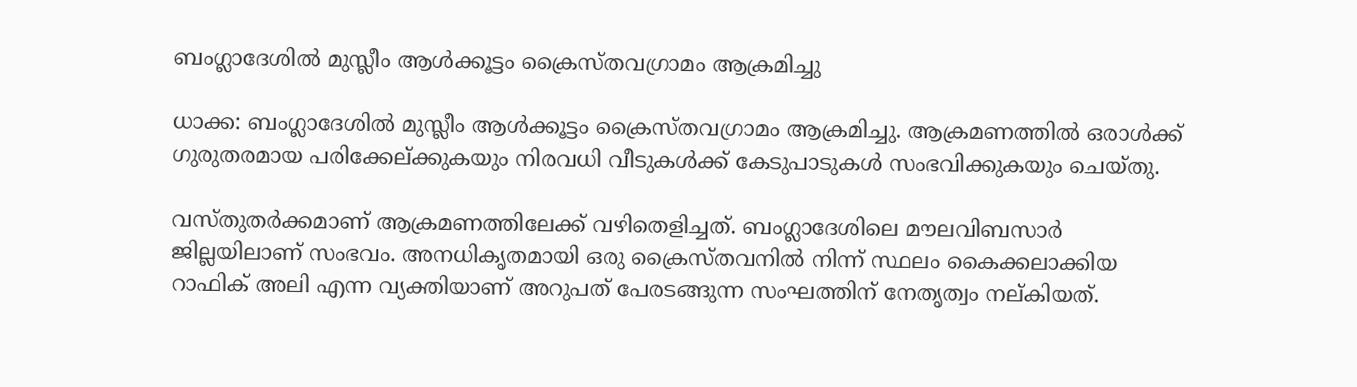ബംഗ്ലാദേശില്‍ മുസ്ലീം ആള്‍ക്കൂട്ടം ക്രൈസ്തവഗ്രാമം ആക്രമിച്ചു

ധാക്ക: ബംഗ്ലാദേശില്‍ മുസ്ലീം ആള്‍ക്കൂട്ടം ക്രൈസ്തവഗ്രാമം ആക്രമിച്ചു. ആക്രമണത്തില്‍ ഒരാള്‍ക്ക് ഗുരുതരമായ പരിക്കേല്ക്കുകയും നിരവധി വീടുകള്‍ക്ക് കേടുപാടുകള്‍ സംഭവിക്കുകയും ചെയ്തു.

വസ്തുതര്‍ക്കമാണ് ആക്രമണത്തിലേക്ക് വഴിതെളിച്ചത്. ബംഗ്ലാദേശിലെ മൗലവിബസാര്‍ ജില്ലയിലാണ് സംഭവം. അനധികൃതമായി ഒരു ക്രൈസ്തവനില്‍ നിന്ന് സ്ഥലം കൈക്കലാക്കിയ റാഫിക് അലി എന്ന വ്യക്തിയാണ് അറുപത് പേരടങ്ങുന്ന സംഘത്തിന് നേതൃത്വം നല്കിയത്.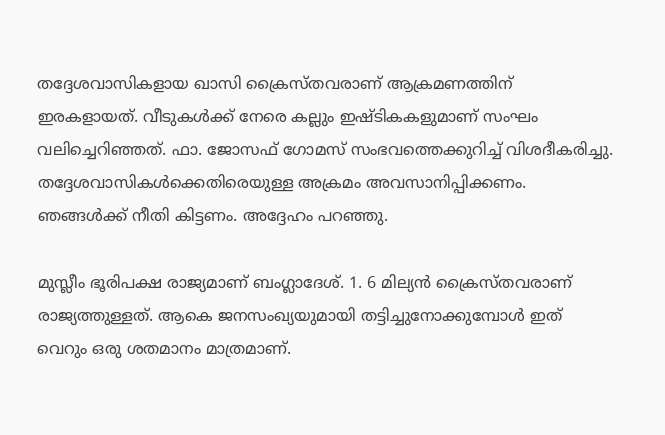തദ്ദേശവാസികളായ ഖാസി ക്രൈസ്തവരാണ് ആക്രമണത്തിന് ഇരകളായത്. വീടുകള്‍ക്ക് നേരെ കല്ലും ഇഷ്ടികകളുമാണ് സംഘം വലിച്ചെറിഞ്ഞത്. ഫാ. ജോസഫ് ഗോമസ് സംഭവത്തെക്കുറിച്ച് വിശദീകരിച്ചു. തദ്ദേശവാസികള്‍ക്കെതിരെയുള്ള അക്രമം അവസാനിപ്പിക്കണം. ഞങ്ങള്‍ക്ക് നീതി കിട്ടണം. അദ്ദേഹം പറഞ്ഞു.

മുസ്ലീം ഭൂരിപക്ഷ രാജ്യമാണ് ബംഗ്ലാദേശ്. 1. 6 മില്യന്‍ ക്രൈസ്തവരാണ് രാജ്യത്തുള്ളത്. ആകെ ജനസംഖ്യയുമായി തട്ടിച്ചുനോക്കുമ്പോള്‍ ഇത് വെറും ഒരു ശതമാനം മാത്രമാണ്.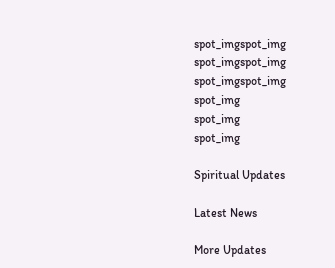spot_imgspot_img
spot_imgspot_img
spot_imgspot_img
spot_img
spot_img
spot_img

Spiritual Updates

Latest News

More Updates